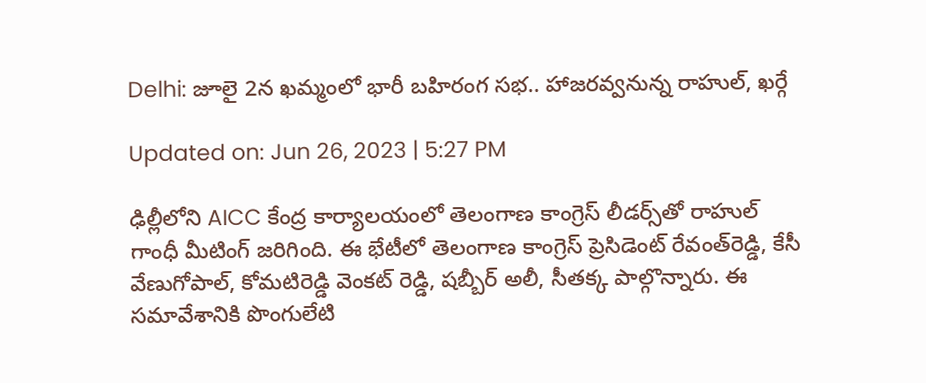Delhi: జూలై 2న ఖమ్మంలో భారీ బహిరంగ సభ.. హాజరవ్వనున్న రాహుల్, ఖర్గే

Updated on: Jun 26, 2023 | 5:27 PM

ఢిల్లీలోని AICC కేంద్ర కార్యాలయంలో తెలంగాణ కాంగ్రెస్ లీడర్స్‌తో రాహుల్ గాంధీ మీటింగ్ జరిగింది. ఈ భేటీలో తెలంగాణ కాంగ్రెస్ ప్రెసిడెంట్ రేవంత్‌రెడ్డి, కేసీ వేణుగోపాల్‌, కోమటిరెడ్డి వెంకట్ రెడ్డి, షబ్బీర్‌ అలీ, సీతక్క పాల్గొన్నారు. ఈ సమావేశానికి పొంగులేటి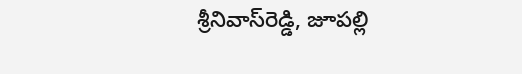శ్రీనివాస్‌రెడ్డి, జూపల్లి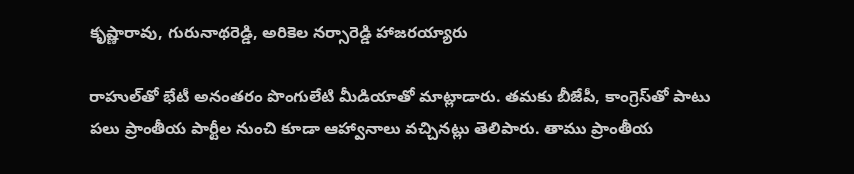కృష్ణారావు, గురునాథరెడ్డి, అరికెల నర్సారెడ్డి హాజరయ్యారు

రాహుల్‌తో భేటీ అనంతరం పొంగులేటి మీడియాతో మాట్లాడారు. తమకు బీజేపీ, కాంగ్రెస్‌తో పాటు పలు ప్రాంతీయ పార్టీల నుంచి కూడా ఆహ్వానాలు వచ్చినట్లు తెలిపారు. తాము ప్రాంతీయ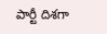పార్టీ దిశగా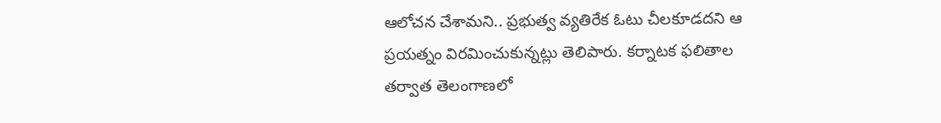ఆలోచన చేశామని.. ప్రభుత్వ వ్యతిరేక ఓటు చీలకూడదని ఆ ప్రయత్నం విరమించుకున్నట్లు తెలిపారు. కర్నాటక ఫలితాల తర్వాత తెలంగాణలో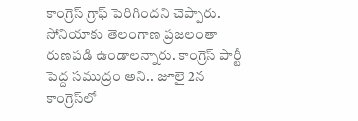కాంగ్రెస్‌ గ్రాఫ్ పెరిగిందని చెప్పారు. సోనియాకు తెలంగాణ ప్రజలంతా రుణపడి ఉండాలన్నారు. కాంగ్రెస్ పార్టీ పెద్ద సముద్రం అని.. జూలై 2న కాంగ్రెస్‌లో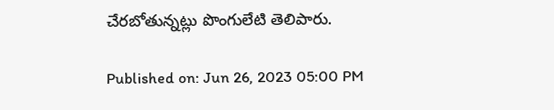చేరబోతున్నట్లు పొంగులేటి తెలిపారు.

Published on: Jun 26, 2023 05:00 PM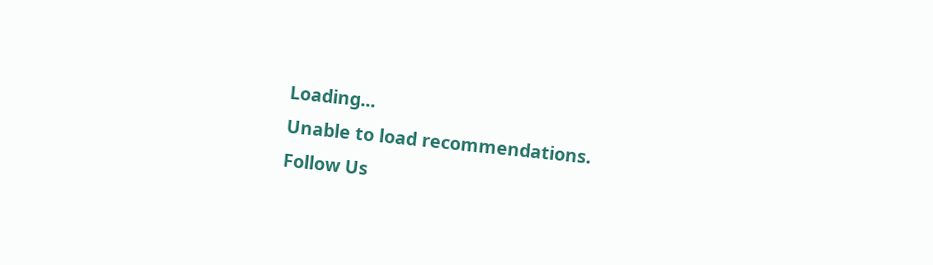Loading...
Unable to load recommendations.
Follow Us